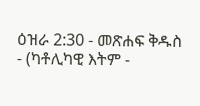ዕዝራ 2:30 - መጽሐፍ ቅዱስ - (ካቶሊካዊ እትም -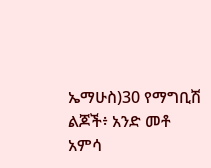ኤማሁስ)30 የማግቢሽ ልጆች፥ አንድ መቶ አምሳ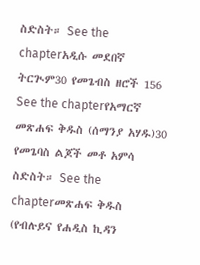ስድስት። See the chapterአዲሱ መደበኛ ትርጒም30 የመጌብስ ዘሮች 156 See the chapterየአማርኛ መጽሐፍ ቅዱስ (ሰማንያ አሃዱ)30 የመጌባስ ልጆች መቶ አምሳ ስድስት። See the chapterመጽሐፍ ቅዱስ (የብሉይና የሐዲስ ኪዳን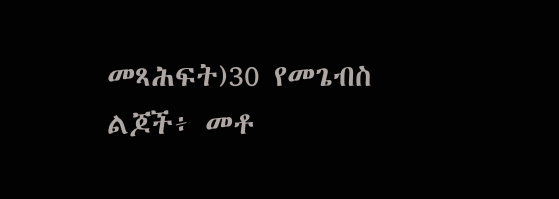መጻሕፍት)30 የመጌብስ ልጆች፥ መቶ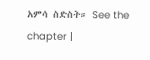አምሳ ስድስት። See the chapter |